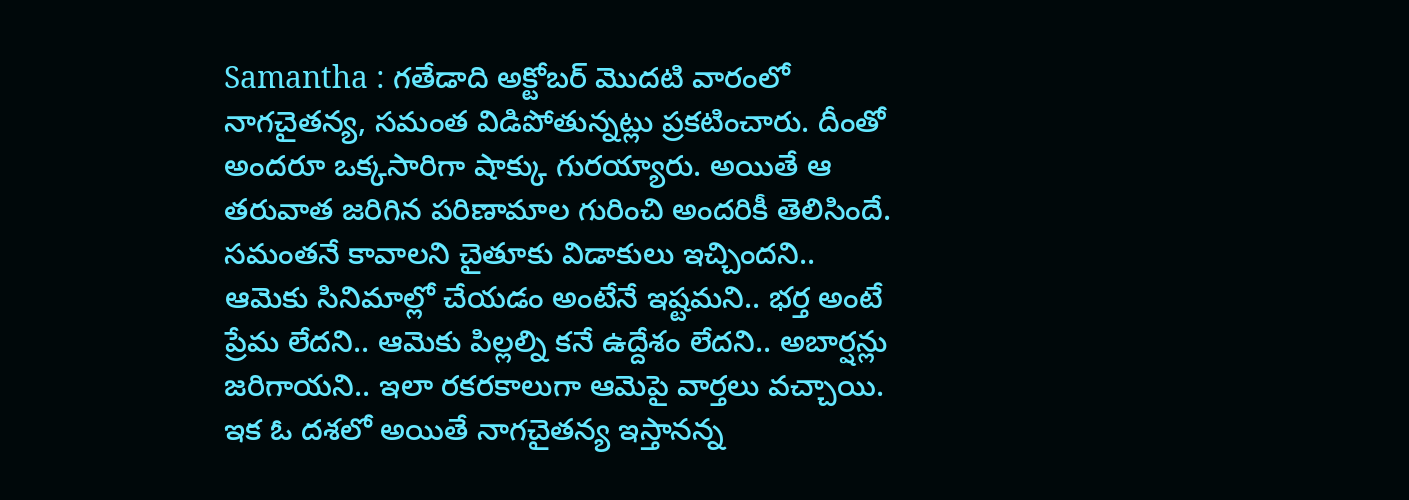Samantha : గతేడాది అక్టోబర్ మొదటి వారంలో నాగచైతన్య, సమంత విడిపోతున్నట్లు ప్రకటించారు. దీంతో అందరూ ఒక్కసారిగా షాక్కు గురయ్యారు. అయితే ఆ తరువాత జరిగిన పరిణామాల గురించి అందరికీ తెలిసిందే. సమంతనే కావాలని చైతూకు విడాకులు ఇచ్చిందని.. ఆమెకు సినిమాల్లో చేయడం అంటేనే ఇష్టమని.. భర్త అంటే ప్రేమ లేదని.. ఆమెకు పిల్లల్ని కనే ఉద్దేశం లేదని.. అబార్షన్లు జరిగాయని.. ఇలా రకరకాలుగా ఆమెపై వార్తలు వచ్చాయి.
ఇక ఓ దశలో అయితే నాగచైతన్య ఇస్తానన్న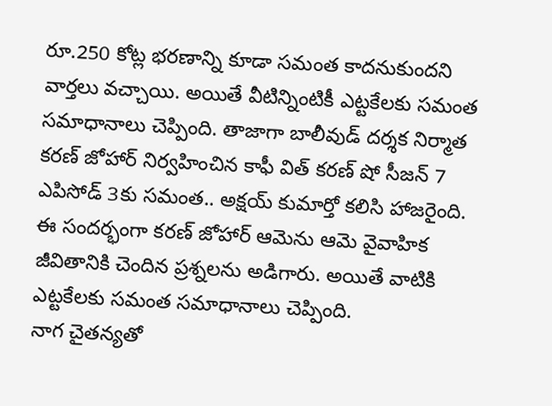రూ.250 కోట్ల భరణాన్ని కూడా సమంత కాదనుకుందని వార్తలు వచ్చాయి. అయితే వీటిన్నింటికీ ఎట్టకేలకు సమంత సమాధానాలు చెప్పింది. తాజాగా బాలీవుడ్ దర్శక నిర్మాత కరణ్ జోహార్ నిర్వహించిన కాఫీ విత్ కరణ్ షో సీజన్ 7 ఎపిసోడ్ 3కు సమంత.. అక్షయ్ కుమార్తో కలిసి హాజరైంది. ఈ సందర్భంగా కరణ్ జోహార్ ఆమెను ఆమె వైవాహిక జీవితానికి చెందిన ప్రశ్నలను అడిగారు. అయితే వాటికి ఎట్టకేలకు సమంత సమాధానాలు చెప్పింది.
నాగ చైతన్యతో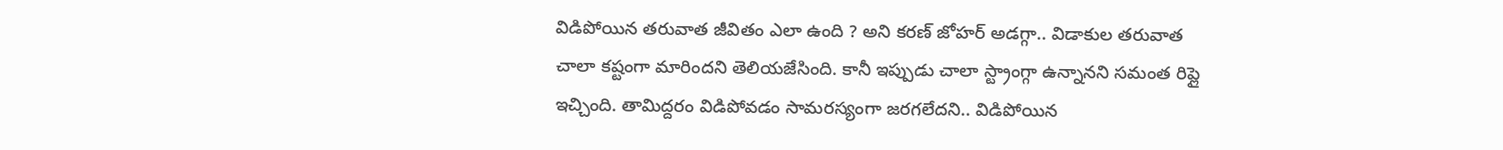విడిపోయిన తరువాత జీవితం ఎలా ఉంది ? అని కరణ్ జోహర్ అడగ్గా.. విడాకుల తరువాత చాలా కష్టంగా మారిందని తెలియజేసింది. కానీ ఇప్పుడు చాలా స్ట్రాంగ్గా ఉన్నానని సమంత రిప్లై ఇచ్చింది. తామిద్దరం విడిపోవడం సామరస్యంగా జరగలేదని.. విడిపోయిన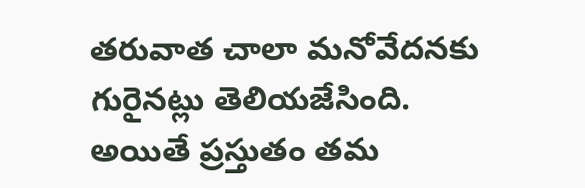తరువాత చాలా మనోవేదనకు గురైనట్లు తెలియజేసింది. అయితే ప్రస్తుతం తమ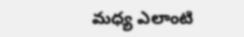మధ్య ఎలాంటి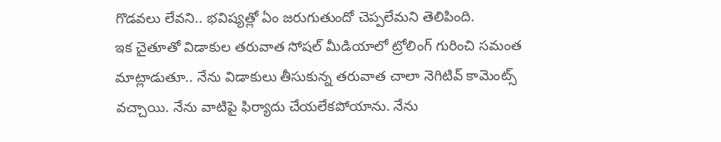గొడవలు లేవని.. భవిష్యత్లో ఏం జరుగుతుందో చెప్పలేమని తెలిపింది.
ఇక చైతూతో విడాకుల తరువాత సోషల్ మీడియాలో ట్రోలింగ్ గురించి సమంత మాట్లాడుతూ.. నేను విడాకులు తీసుకున్న తరువాత చాలా నెగిటివ్ కామెంట్స్ వచ్చాయి. నేను వాటిపై ఫిర్యాదు చేయలేకపోయాను. నేను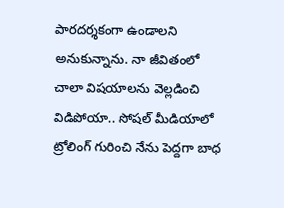పారదర్శకంగా ఉండాలని అనుకున్నాను. నా జీవితంలో చాలా విషయాలను వెల్లడించి విడిపోయా.. సోషల్ మీడియాలో ట్రోలింగ్ గురించి నేను పెద్దగా బాధ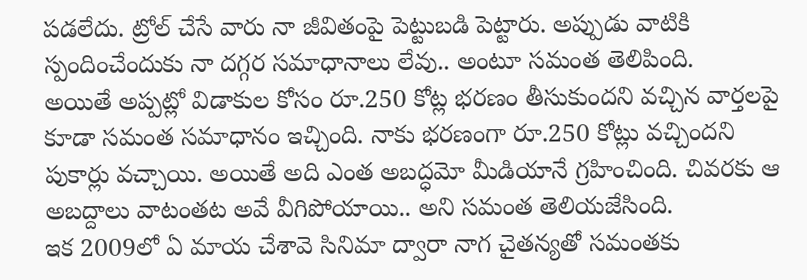పడలేదు. ట్రోల్ చేసే వారు నా జీవితంపై పెట్టుబడి పెట్టారు. అప్పుడు వాటికి స్పందించేందుకు నా దగ్గర సమాధానాలు లేవు.. అంటూ సమంత తెలిపింది.
అయితే అప్పట్లో విడాకుల కోసం రూ.250 కోట్ల భరణం తీసుకుందని వచ్చిన వార్తలపై కూడా సమంత సమాధానం ఇచ్చింది. నాకు భరణంగా రూ.250 కోట్లు వచ్చిందని పుకార్లు వచ్చాయి. అయితే అది ఎంత అబద్ధమో మీడియానే గ్రహించింది. చివరకు ఆ అబద్దాలు వాటంతట అవే వీగిపోయాయి.. అని సమంత తెలియజేసింది.
ఇక 2009లో ఏ మాయ చేశావె సినిమా ద్వారా నాగ చైతన్యతో సమంతకు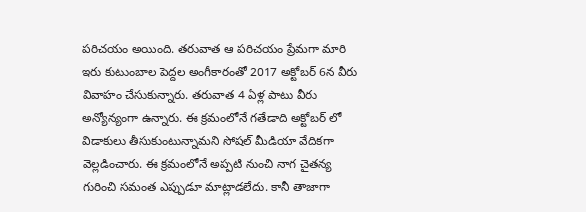పరిచయం అయింది. తరువాత ఆ పరిచయం ప్రేమగా మారి ఇరు కుటుంబాల పెద్దల అంగీకారంతో 2017 అక్టోబర్ 6న వీరు వివాహం చేసుకున్నారు. తరువాత 4 ఏళ్ల పాటు వీరు అన్యోన్యంగా ఉన్నారు. ఈ క్రమంలోనే గతేడాది అక్టోబర్ లో విడాకులు తీసుకుంటున్నామని సోషల్ మీడియా వేదికగా వెల్లడించారు. ఈ క్రమంలోనే అప్పటి నుంచి నాగ చైతన్య గురించి సమంత ఎప్పుడూ మాట్లాడలేదు. కానీ తాజాగా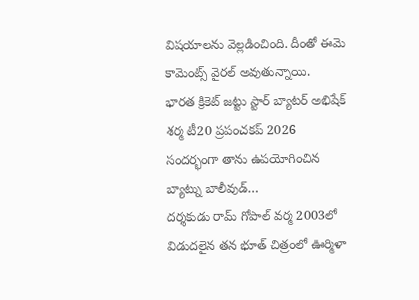విషయాలను వెల్లడించింది. దీంతో ఈమె కామెంట్స్ వైరల్ అవుతున్నాయి.
భారత క్రికెట్ జట్టు స్టార్ బ్యాటర్ అభిషేక్ శర్మ టీ20 ప్రపంచకప్ 2026 సందర్భంగా తాను ఉపయోగించిన బ్యాట్ను బాలీవుడ్…
దర్శకుడు రామ్ గోపాల్ వర్మ 2003లో విడుదలైన తన భూత్ చిత్రంలో ఊర్మిళా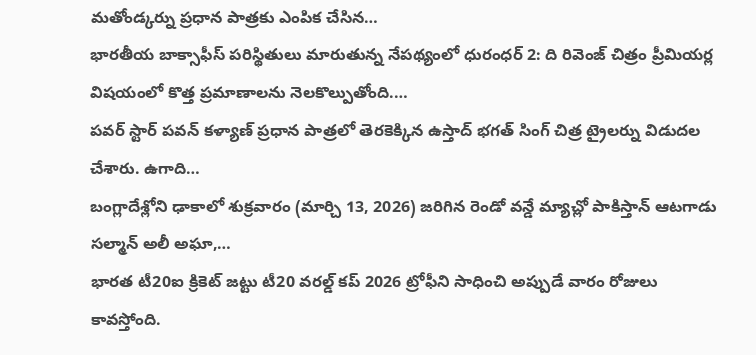మతోండ్కర్ను ప్రధాన పాత్రకు ఎంపిక చేసిన…
భారతీయ బాక్సాఫీస్ పరిస్థితులు మారుతున్న నేపథ్యంలో ధురంధర్ 2: ది రివెంజ్ చిత్రం ప్రీమియర్ల విషయంలో కొత్త ప్రమాణాలను నెలకొల్పుతోంది.…
పవర్ స్టార్ పవన్ కళ్యాణ్ ప్రధాన పాత్రలో తెరకెక్కిన ఉస్తాద్ భగత్ సింగ్ చిత్ర ట్రైలర్ను విడుదల చేశారు. ఉగాది…
బంగ్లాదేశ్లోని ఢాకాలో శుక్రవారం (మార్చి 13, 2026) జరిగిన రెండో వన్డే మ్యాచ్లో పాకిస్తాన్ ఆటగాడు సల్మాన్ అలీ అఘా,…
భారత టీ20ఐ క్రికెట్ జట్టు టీ20 వరల్డ్ కప్ 2026 ట్రోఫీని సాధించి అప్పుడే వారం రోజులు కావస్తోంది.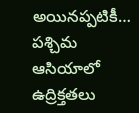అయినప్పటికీ…
పశ్చిమ ఆసియాలో ఉద్రిక్తతలు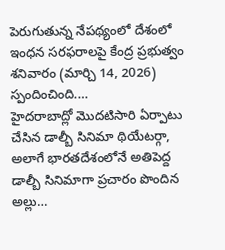పెరుగుతున్న నేపథ్యంలో దేశంలో ఇంధన సరఫరాలపై కేంద్ర ప్రభుత్వం శనివారం (మార్చి 14, 2026) స్పందించింది.…
హైదరాబాద్లో మొదటిసారి ఏర్పాటు చేసిన డాల్బీ సినిమా థియేటర్గా, అలాగే భారతదేశంలోనే అతిపెద్ద డాల్బీ సినిమాగా ప్రచారం పొందిన అల్లు…